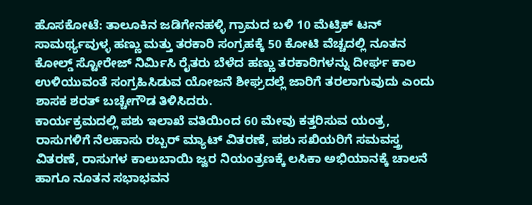ಹೊಸಕೋಟೆ: ತಾಲೂಕಿನ ಜಡಿಗೇನಹಳ್ಳಿ ಗ್ರಾಮದ ಬಳಿ 10 ಮೆಟ್ರಿಕ್ ಟನ್ ಸಾಮರ್ಥ್ಯವುಳ್ಳ ಹಣ್ಣು ಮತ್ತು ತರಕಾರಿ ಸಂಗ್ರಹಕ್ಕೆ 50 ಕೋಟಿ ವೆಚ್ಚದಲ್ಲಿ ನೂತನ ಕೋಲ್ಡ್ ಸ್ಟೋರೇಜ್ ನಿರ್ಮಿಸಿ ರೈತರು ಬೆಳೆದ ಹಣ್ಣು ತರಕಾರಿಗಳನ್ನು ದೀರ್ಘ ಕಾಲ ಉಳಿಯುವಂತೆ ಸಂಗ್ರಹಿಸಿಡುವ ಯೋಜನೆ ಶೀಘ್ರದಲ್ಲೆ ಜಾರಿಗೆ ತರಲಾಗುವುದು ಎಂದು ಶಾಸಕ ಶರತ್ ಬಚ್ಚೇಗೌಡ ತಿಳಿಸಿದರು.
ಕಾರ್ಯಕ್ರಮದಲ್ಲಿ ಪಶು ಇಲಾಖೆ ವತಿಯಿಂದ 60 ಮೇವು ಕತ್ತರಿಸುವ ಯಂತ್ರ, ರಾಸುಗಳಿಗೆ ನೆಲಹಾಸು ರಬ್ಬರ್ ಮ್ಯಾಟ್ ವಿತರಣೆ, ಪಶು ಸಖಿಯರಿಗೆ ಸಮವಸ್ತ್ರ ವಿತರಣೆ, ರಾಸುಗಳ ಕಾಲುಬಾಯಿ ಜ್ವರ ನಿಯಂತ್ರಣಕ್ಕೆ ಲಸಿಕಾ ಅಭಿಯಾನಕ್ಕೆ ಚಾಲನೆ ಹಾಗೂ ನೂತನ ಸಭಾಭವನ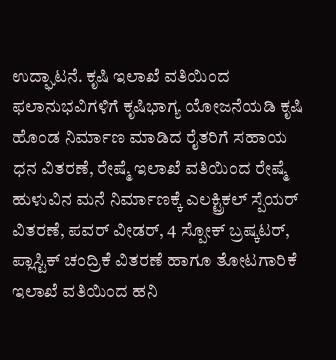ಉದ್ಘಾಟನೆ. ಕೃಷಿ ಇಲಾಖೆ ವತಿಯಿಂದ ಫಲಾನುಭವಿಗಳಿಗೆ ಕೃಷಿಭಾಗ್ಯ ಯೋಜನೆಯಡಿ ಕೃಷಿ ಹೊಂಡ ನಿರ್ಮಾಣ ಮಾಡಿದ ರೈತರಿಗೆ ಸಹಾಯ ಧನ ವಿತರಣೆ, ರೇಷ್ಮೆ ಇಲಾಖೆ ವತಿಯಿಂದ ರೇಷ್ಮೆ ಹುಳುವಿನ ಮನೆ ನಿರ್ಮಾಣಕ್ಕೆ ಎಲಕ್ಟ್ರಿಕಲ್ ಸ್ಪೆಯರ್ ವಿತರಣೆ, ಪವರ್ ವೀಡರ್, 4 ಸ್ಪೋಕ್ ಬ್ರಷ್ಕಟರ್, ಪ್ಲಾಸ್ಟಿಕ್ ಚಂದ್ರಿಕೆ ವಿತರಣೆ ಹಾಗೂ ತೋಟಗಾರಿಕೆ ಇಲಾಖೆ ವತಿಯಿಂದ ಹನಿ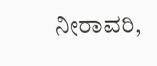ನೀರಾವರಿ,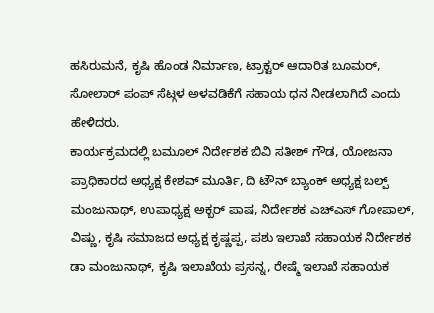ಹಸಿರುಮನೆ, ಕೃಷಿ ಹೊಂಡ ನಿರ್ಮಾಣ, ಟ್ರಾಕ್ಟರ್ ಆದಾರಿತ ಬೂಮರ್, ಸೋಲಾರ್ ಪಂಪ್ ಸೆಟ್ಗಳ ಅಳವಡಿಕೆಗೆ ಸಹಾಯ ಧನ ನೀಡಲಾಗಿದೆ ಎಂದು ಹೇಳಿದರು.
ಕಾರ್ಯಕ್ರಮದಲ್ಲಿ ಬಮೂಲ್ ನಿರ್ದೇಶಕ ಬಿವಿ ಸತೀಶ್ ಗೌಡ, ಯೋಜನಾ ಪ್ರಾಧಿಕಾರದ ಅಧ್ಯಕ್ಷ ಕೇಶವ್ ಮೂರ್ತಿ, ದಿ ಟೌನ್ ಬ್ಯಾಂಕ್ ಅಧ್ಯಕ್ಷ ಬಲ್ಪ್ ಮಂಜುನಾಥ್, ಉಪಾಧ್ಯಕ್ಷ ಅಕ್ಬರ್ ಪಾಷ, ನಿರ್ದೇಶಕ ಎಚ್ಎಸ್ ಗೋಪಾಲ್, ವಿಷ್ಣು, ಕೃಷಿ ಸಮಾಜದ ಅಧ್ಯಕ್ಷ ಕೃಷ್ಣಪ್ಪ, ಪಶು ಇಲಾಖೆ ಸಹಾಯಕ ನಿರ್ದೇಶಕ ಡಾ ಮಂಜುನಾಥ್, ಕೃಷಿ ಇಲಾಖೆಯ ಪ್ರಸನ್ನ, ರೇಷ್ಮೆ ಇಲಾಖೆ ಸಹಾಯಕ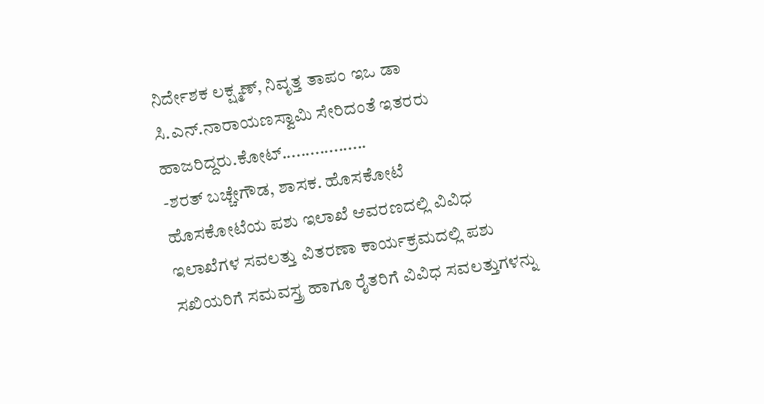ನಿರ್ದೇಶಕ ಲಕ್ಷ್ಮಣ್, ನಿವೃತ್ತ ತಾಪಂ ಇಒ ಡಾ ಸಿ.ಎನ್.ನಾರಾಯಣಸ್ವಾಮಿ ಸೇರಿದಂತೆ ಇತರರು ಹಾಜರಿದ್ದರು.ಕೋಟ್..................
-ಶರತ್ ಬಚ್ಚೇಗೌಡ, ಶಾಸಕ. ಹೊಸಕೋಟೆ
ಹೊಸಕೋಟೆಯ ಪಶು ಇಲಾಖೆ ಆವರಣದಲ್ಲಿ ವಿವಿಧ ಇಲಾಖೆಗಳ ಸವಲತ್ತು ವಿತರಣಾ ಕಾರ್ಯಕ್ರಮದಲ್ಲಿ ಪಶು ಸಖಿಯರಿಗೆ ಸಮವಸ್ತ್ರ ಹಾಗೂ ರೈತರಿಗೆ ವಿವಿಧ ಸವಲತ್ತುಗಳನ್ನು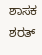ಶಾಸಕ ಶರತ್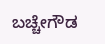ಬಚ್ಚೇಗೌಡ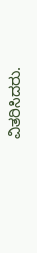ವಿತರಿಸಿದರು.